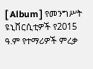[ Album ] የመንግሥት ዩኒቨርሲቲዎች የ2015 ዓ.ም የተማሪዎች ምረቃ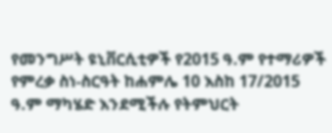የመንግሥት ዩኒቨርሲቲዎች የ2015 ዓ.ም የተማሪዎች የምረቃ ስነ-ስርዓት ከሐምሌ 10 እስከ 17/2015 ዓ.ም ማካሄድ እንደሚችሉ የትምህርት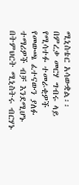ሚኒስቴር አሳውቋል፡፡ በምረቃ መርሃ ግብሩ ላይ የሚሳተፉ ተመራቂዎች የመውጫ ፈተናውን ያለፉ ተማሪዎች ብቻ እንደሚሆኑ በትምህርት ሚኒስትሩ ብርሃኑ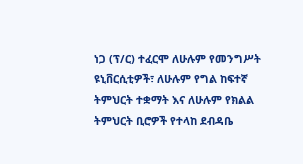ነጋ (ፕ/ር) ተፈርሞ ለሁሉም የመንግሥት ዩኒቨርሲቲዎች፣ ለሁሉም የግል ከፍተኛ ትምህርት ተቋማት እና ለሁሉም የክልል ትምህርት ቢሮዎች የተላከ ደብዳቤ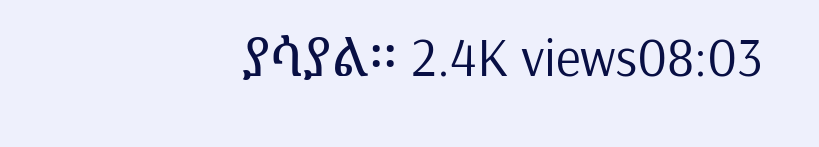ያሳያል፡፡ 2.4K views08:03